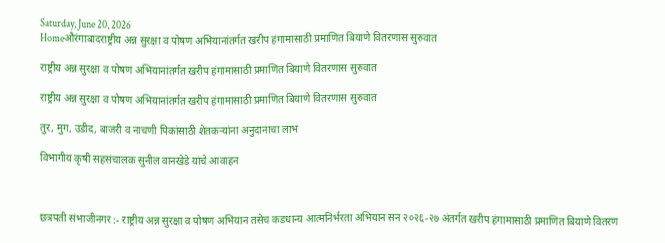Saturday, June 20, 2026
Homeऔरंगाबादराष्ट्रीय अन्न सुरक्षा व पोषण अभियानांतर्गत खरीप हंगामासाठी प्रमाणित बियाणे वितरणास सुरुवात

राष्ट्रीय अन्न सुरक्षा व पोषण अभियानांतर्गत खरीप हंगामासाठी प्रमाणित बियाणे वितरणास सुरुवात

राष्ट्रीय अन्न सुरक्षा व पोषण अभियानांतर्गत खरीप हंगामासाठी प्रमाणित बियाणे वितरणास सुरुवात

तुर, मुग, उडीद, बाजरी व नाचणी पिकांसाठी शेतकऱ्यांना अनुदानाचा लाभ

विभागीय कृषी सहसंचालक सुनील वानखेडे यांचे आवाहन



छत्रपती संभाजीनगर :- राष्ट्रीय अन्न सुरक्षा व पोषण अभियान तसेच कडधान्य आत्मनिर्भरता अभियान सन २०२६-२७ अंतर्गत खरीप हंगामासाठी प्रमाणित बियाणे वितरण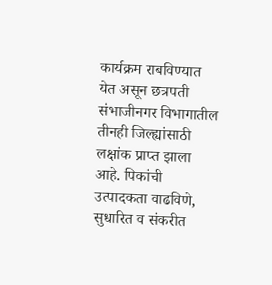कार्यक्रम राबविण्यात येत असून छत्रपती संभाजीनगर विभागातील तीनही जिल्ह्यांसाठी लक्षांक प्राप्त झाला आहे. पिकांची उत्पादकता वाढविणे, सुधारित व संकरीत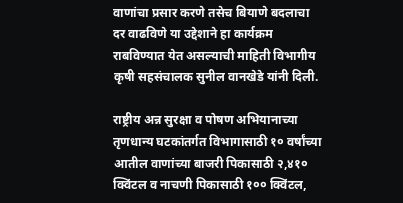वाणांचा प्रसार करणे तसेच बियाणे बदलाचा दर वाढविणे या उद्देशाने हा कार्यक्रम राबविण्यात येत असल्याची माहिती विभागीय कृषी सहसंचालक सुनील वानखेडे यांनी दिली.

राष्ट्रीय अन्न सुरक्षा व पोषण अभियानाच्या तृणधान्य घटकांतर्गत विभागासाठी १० वर्षांच्या आतील वाणांच्या बाजरी पिकासाठी २,४१० क्विंटल व नाचणी पिकासाठी १०० क्विंटल,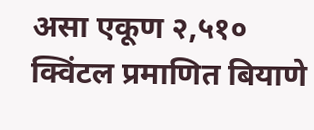असा एकूण २,५१० क्विंटल प्रमाणित बियाणे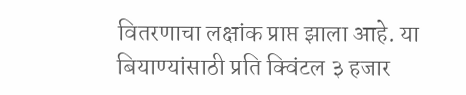वितरणाचा लक्षांक प्राप्त झाला आहे. या बियाण्यांसाठी प्रति क्विंटल ३ हजार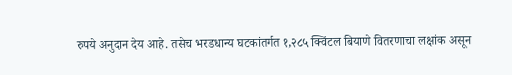रुपये अनुदान देय आहे. तसेच भरडधान्य घटकांतर्गत १,२८५ क्विंटल बियाणे वितरणाचा लक्षांक असून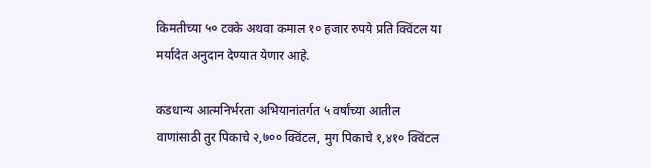किमतीच्या ५० टक्के अथवा कमाल १० हजार रुपये प्रति क्विंटल या मर्यादेत अनुदान देण्यात येणार आहे.

कडधान्य आत्मनिर्भरता अभियानांतर्गत ५ वर्षांच्या आतील वाणांसाठी तुर पिकाचे २,७०० क्विंटल, मुग पिकाचे १,४१० क्विंटल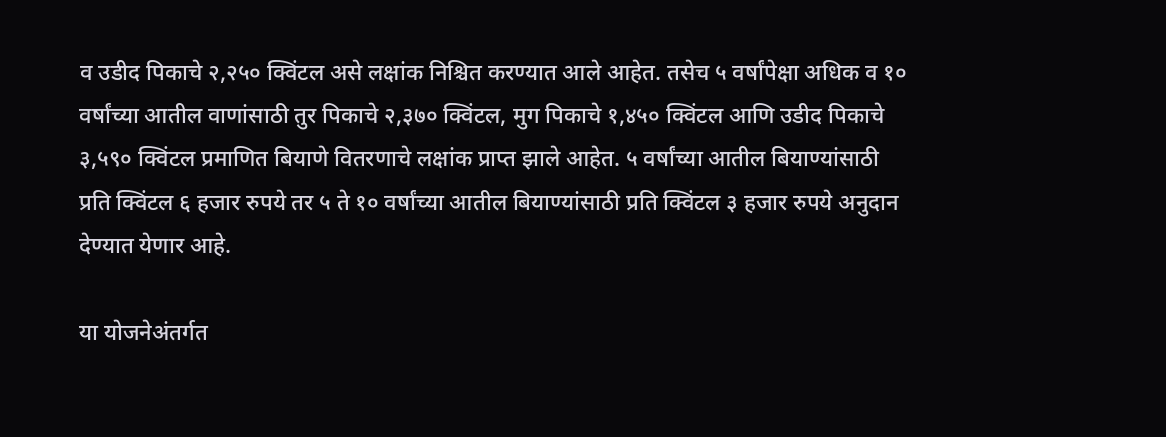व उडीद पिकाचे २,२५० क्विंटल असे लक्षांक निश्चित करण्यात आले आहेत. तसेच ५ वर्षांपेक्षा अधिक व १० वर्षांच्या आतील वाणांसाठी तुर पिकाचे २,३७० क्विंटल, मुग पिकाचे १,४५० क्विंटल आणि उडीद पिकाचे ३,५९० क्विंटल प्रमाणित बियाणे वितरणाचे लक्षांक प्राप्त झाले आहेत. ५ वर्षांच्या आतील बियाण्यांसाठी प्रति क्विंटल ६ हजार रुपये तर ५ ते १० वर्षांच्या आतील बियाण्यांसाठी प्रति क्विंटल ३ हजार रुपये अनुदान देण्यात येणार आहे.

या योजनेअंतर्गत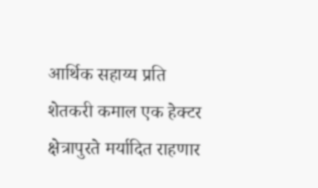आर्थिक सहाय्य प्रति शेतकरी कमाल एक हेक्टर क्षेत्रापुरते मर्यादित राहणार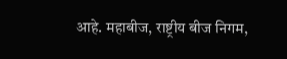आहे. महाबीज, राष्ट्रीय बीज निगम,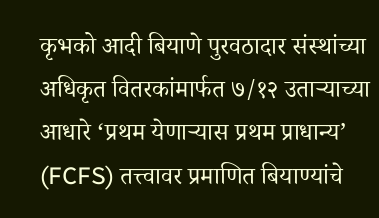कृभको आदी बियाणे पुरवठादार संस्थांच्या अधिकृत वितरकांमार्फत ७/१२ उताऱ्याच्या आधारे ‘प्रथम येणाऱ्यास प्रथम प्राधान्य’ (FCFS) तत्त्वावर प्रमाणित बियाण्यांचे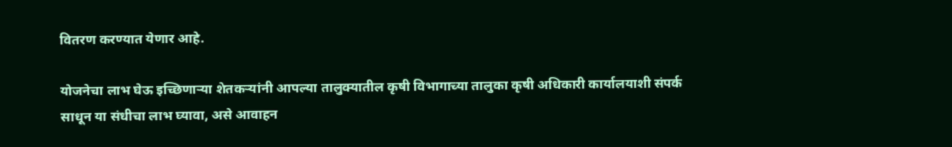वितरण करण्यात येणार आहे.

योजनेचा लाभ घेऊ इच्छिणाऱ्या शेतकऱ्यांनी आपल्या तालुक्यातील कृषी विभागाच्या तालुका कृषी अधिकारी कार्यालयाशी संपर्क साधून या संधीचा लाभ घ्यावा, असे आवाहन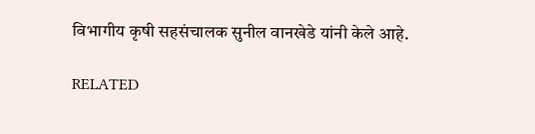विभागीय कृषी सहसंचालक सुनील वानखेडे यांनी केले आहे.

RELATED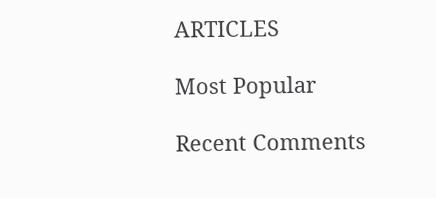ARTICLES

Most Popular

Recent Comments